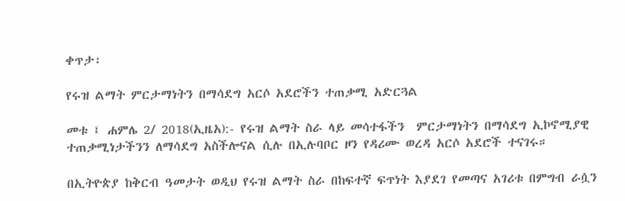ቀጥታ፡

የሩዝ ልማት ምርታማነትን በማሳደግ አርሶ አደሮችን ተጠቃሚ አድርጓል

መቱ ፤ ሐምሌ 2/ 2018(ኢዜአ):- የሩዝ ልማት ስራ ላይ መሳተፋችን  ምርታማነትን በማሳደግ ኢኮኖሚያዊ ተጠቃሚነታችንን ለማሳደግ አስችሎናል ሲሉ በኢሉባቦር ዞን የዳሪሙ ወረዳ አርሶ አደሮች ተናገሩ።

በኢትዮጵያ ከቅርብ ዓመታት ወዲህ የሩዝ ልማት ስራ በከፍተኛ ፍጥነት እያደገ የመጣና አገሪቱ በምግብ ራሷን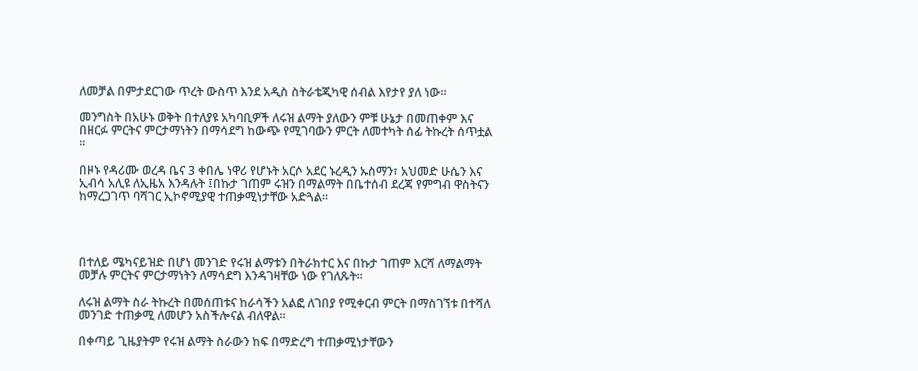ለመቻል በምታደርገው ጥረት ውስጥ እንደ አዲስ ስትራቴጂካዊ ሰብል እየታየ ያለ ነው።

መንግስት በአሁኑ ወቅት በተለያዩ አካባቢዎች ለሩዝ ልማት ያለውን ምቹ ሁኔታ በመጠቀም እና በዘርፉ ምርትና ምርታማነትን በማሳደግ ከውጭ የሚገባውን ምርት ለመተካት ሰፊ ትኩረት ሰጥቷል ።

በዞኑ የዳሪሙ ወረዳ ቤና 3 ቀበሌ ነዋሪ የሆኑት አርሶ አደር ኑረዲን ኡስማን፣ አህመድ ሁሴን እና ኢብሳ አሊዩ ለኢዜአ እንዳሉት ፤በኩታ ገጠም ሩዝን በማልማት በቤተሰብ ደረጃ የምግብ ዋስትናን ከማረጋገጥ ባሻገር ኢኮኖሚያዊ ተጠቃሚነታቸው አድጓል።




በተለይ ሜካናይዝድ በሆነ መንገድ የሩዝ ልማቱን በትራክተር እና በኩታ ገጠም እርሻ ለማልማት መቻሉ ምርትና ምርታማነትን ለማሳደግ እንዳገዛቸው ነው የገለጹት።

ለሩዝ ልማት ስራ ትኩረት በመሰጠቱና ከራሳችን አልፎ ለገበያ የሚቀርብ ምርት በማስገኘቱ በተሻለ መንገድ ተጠቃሚ ለመሆን አስችሎናል ብለዋል።

በቀጣይ ጊዜያትም የሩዝ ልማት ስራውን ከፍ በማድረግ ተጠቃሚነታቸውን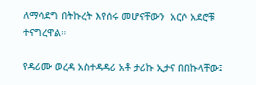ለማሳደግ በትኩረት እየሰሩ መሆናቸውን  አርሶ አደሮቹ ተናግረዋል።

የዳሪሙ ወረዳ አስተዳዳሪ አቶ ታሪኩ ኢታና በበኩላቸው፤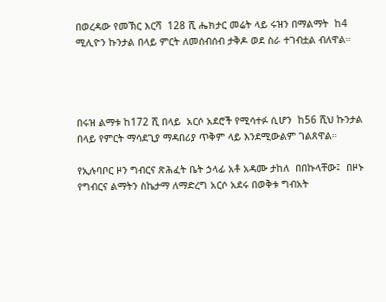በወረዳው የመኽር እርሻ  128 ሺ ሔክታር መሬት ላይ ሩዝን በማልማት  ከ4 ሚሊዮን ኩንታል በላይ ምርት ለመሰብሰብ ታቅዶ ወደ ስራ ተገብቷል ብለዋል።




በሩዝ ልማቱ ከ172 ሺ በላይ  አርሶ አደሮች የሚሳተፉ ሲሆን  ከ56 ሺህ ኩንታል በላይ የምርት ማሳደጊያ ማዳበሪያ ጥቅም ላይ እንደሚውልም ገልጸዋል።

የኢሉባቦር ዞን ግብርና ጽሕፈት ቤት ኃላፊ አቶ አዳሙ ታከለ  በበኩላቸው፤  በዞኑ የግብርና ልማትን ስኬታማ ለማድረግ አርሶ አደሩ በወቅቱ ግብአት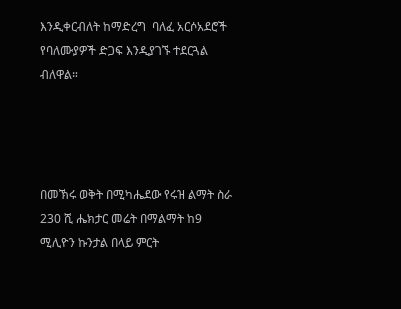እንዲቀርብለት ከማድረግ  ባለፈ አርሶአደሮች የባለሙያዎች ድጋፍ እንዲያገኙ ተደርጓል ብለዋል።




በመኽሩ ወቅት በሚካሔደው የሩዝ ልማት ስራ 230 ሺ ሔክታር መሬት በማልማት ከ9 ሚሊዮን ኩንታል በላይ ምርት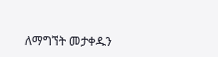ለማግኘት መታቀዱን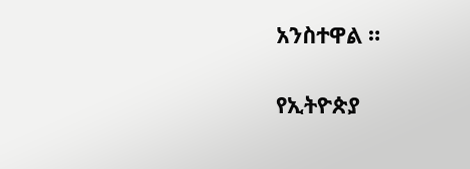አንስተዋል ።

የኢትዮጵያ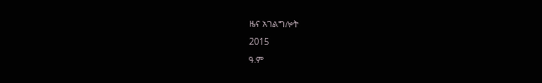ዜና አገልግሎት
2015
ዓ.ም